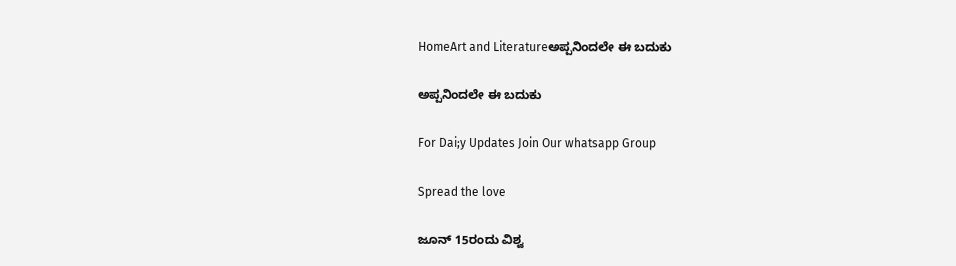HomeArt and Literatureಅಪ್ಪನಿಂದಲೇ ಈ ಬದುಕು

ಅಪ್ಪನಿಂದಲೇ ಈ ಬದುಕು

For Dai;y Updates Join Our whatsapp Group

Spread the love

ಜೂನ್ 15ರಂದು ವಿಶ್ವ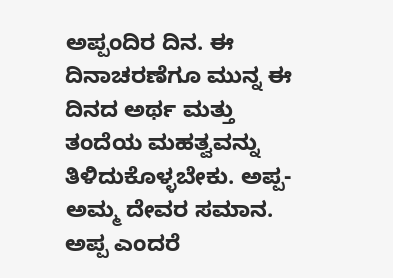ಅಪ್ಪಂದಿರ ದಿನ. ಈ ದಿನಾಚರಣೆಗೂ ಮುನ್ನ ಈ ದಿನದ ಅರ್ಥ ಮತ್ತು ತಂದೆಯ ಮಹತ್ವವನ್ನು ತಿಳಿದುಕೊಳ್ಳಬೇಕು. ಅಪ್ಪ-ಅಮ್ಮ ದೇವರ ಸಮಾನ. ಅಪ್ಪ ಎಂದರೆ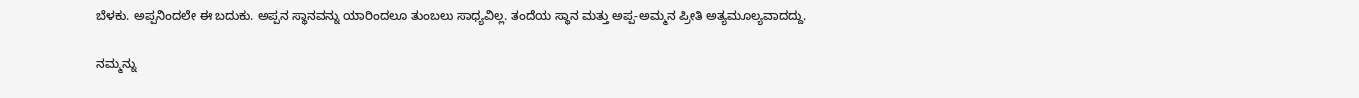ಬೆಳಕು. ಅಪ್ಪನಿಂದಲೇ ಈ ಬದುಕು. ಅಪ್ಪನ ಸ್ಥಾನವನ್ನು ಯಾರಿಂದಲೂ ತುಂಬಲು ಸಾಧ್ಯವಿಲ್ಲ. ತಂದೆಯ ಸ್ಥಾನ ಮತ್ತು ಅಪ್ಪ-ಅಮ್ಮನ ಪ್ರೀತಿ ಅತ್ಯಮೂಲ್ಯವಾದದ್ದು.

ನಮ್ಮನ್ನು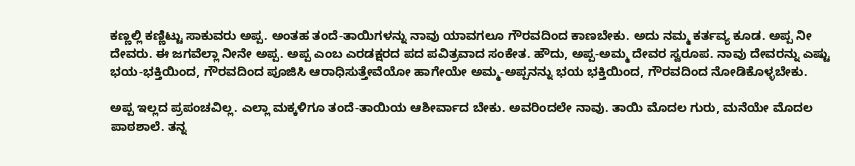ಕಣ್ಣಲ್ಲಿ ಕಣ್ಣಿಟ್ಟು ಸಾಕುವರು ಅಪ್ಪ. ಅಂತಹ ತಂದೆ-ತಾಯಿಗಳನ್ನು ನಾವು ಯಾವಗಲೂ ಗೌರವದಿಂದ ಕಾಣಬೇಕು. ಅದು ನಮ್ಮ ಕರ್ತವ್ಯ ಕೂಡ. ಅಪ್ಪ ನೀ ದೇವರು. ಈ ಜಗವೆಲ್ಲಾ ನೀನೇ ಅಪ್ಪ. ಅಪ್ಪ ಎಂಬ ಎರಡಕ್ಷರದ ಪದ ಪವಿತ್ರವಾದ ಸಂಕೇತ. ಹೌದು, ಅಪ್ಪ-ಅಮ್ಮ ದೇವರ ಸ್ವರೂಪ. ನಾವು ದೇವರನ್ನು ಎಷ್ಟು ಭಯ-ಭಕ್ತಿಯಿಂದ, ಗೌರವದಿಂದ ಪೂಜಿಸಿ ಆರಾಧಿಸುತ್ತೇವೆಯೋ ಹಾಗೇಯೇ ಅಮ್ಮ-ಅಪ್ಪನನ್ನು ಭಯ ಭಕ್ತಿಯಿಂದ, ಗೌರವದಿಂದ ನೋಡಿಕೊಳ್ಳಬೇಕು.

ಅಪ್ಪ ಇಲ್ಲದ ಪ್ರಪಂಚವಿಲ್ಲ. ಎಲ್ಲಾ ಮಕ್ಕಳಿಗೂ ತಂದೆ-ತಾಯಿಯ ಆಶೀರ್ವಾದ ಬೇಕು. ಅವರಿಂದಲೇ ನಾವು. ತಾಯಿ ಮೊದಲ ಗುರು, ಮನೆಯೇ ಮೊದಲ ಪಾಠಶಾಲೆ. ತನ್ನ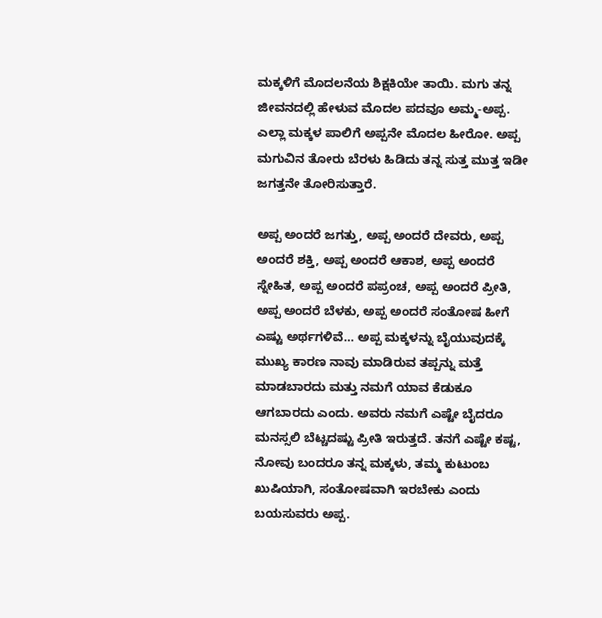ಮಕ್ಕಳಿಗೆ ಮೊದಲನೆಯ ಶಿಕ್ಷಕಿಯೇ ತಾಯಿ. ಮಗು ತನ್ನ ಜೀವನದಲ್ಲಿ ಹೇಳುವ ಮೊದಲ ಪದವೂ ಅಮ್ಮ-ಅಪ್ಪ. ಎಲ್ಲಾ ಮಕ್ಕಳ ಪಾಲಿಗೆ ಅಪ್ಪನೇ ಮೊದಲ ಹೀರೋ. ಅಪ್ಪ ಮಗುವಿನ ತೋರು ಬೆರಳು ಹಿಡಿದು ತನ್ನ ಸುತ್ತ ಮುತ್ತ ಇಡೀ ಜಗತ್ತನೇ ತೋರಿಸುತ್ತಾರೆ.

ಅಪ್ಪ ಅಂದರೆ ಜಗತ್ತು, ಅಪ್ಪ ಅಂದರೆ ದೇವರು, ಅಪ್ಪ ಅಂದರೆ ಶಕ್ತಿ, ಅಪ್ಪ ಅಂದರೆ ಆಕಾಶ, ಅಪ್ಪ ಅಂದರೆ ಸ್ನೇಹಿತ, ಅಪ್ಪ ಅಂದರೆ ಪಪ್ರಂಚ, ಅಪ್ಪ ಅಂದರೆ ಪ್ರೀತಿ, ಅಪ್ಪ ಅಂದರೆ ಬೆಳಕು, ಅಪ್ಪ ಅಂದರೆ ಸಂತೋಷ ಹೀಗೆ ಎಷ್ಟು ಅರ್ಥಗಳಿವೆ… ಅಪ್ಪ ಮಕ್ಕಳನ್ನು ಬೈಯುವುದಕ್ಕೆ ಮುಖ್ಯ ಕಾರಣ ನಾವು ಮಾಡಿರುವ ತಪ್ಪನ್ನು ಮತ್ತೆ ಮಾಡಬಾರದು ಮತ್ತು ನಮಗೆ ಯಾವ ಕೆಡುಕೂ ಆಗಬಾರದು ಎಂದು. ಅವರು ನಮಗೆ ಎಷ್ಟೇ ಬೈದರೂ ಮನಸ್ಸಲಿ ಬೆಟ್ಚದಷ್ಟು ಪ್ರೀತಿ ಇರುತ್ತದೆ. ತನಗೆ ಎಷ್ಟೇ ಕಷ್ಟ, ನೋವು ಬಂದರೂ ತನ್ನ ಮಕ್ಕಳು, ತಮ್ಮ ಕುಟುಂಬ ಖುಷಿಯಾಗಿ, ಸಂತೋಷವಾಗಿ ಇರಬೇಕು ಎಂದು ಬಯಸುವರು ಅಪ್ಪ.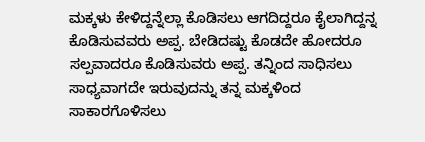ಮಕ್ಕಳು ಕೇಳಿದ್ದನ್ನೆಲ್ಲಾ ಕೊಡಿಸಲು ಆಗದಿದ್ದರೂ ಕೈಲಾಗಿದ್ದನ್ನ ಕೊಡಿಸುವವರು ಅಪ್ಪ. ಬೇಡಿದಷ್ಟು ಕೊಡದೇ ಹೋದರೂ ಸಲ್ಪವಾದರೂ ಕೊಡಿಸುವರು ಅಪ್ಪ. ತನ್ನಿಂದ ಸಾಧಿಸಲು ಸಾಧ್ಯವಾಗದೇ ಇರುವುದನ್ನು ತನ್ನ ಮಕ್ಕಳಿಂದ ಸಾಕಾರಗೊಳಿಸಲು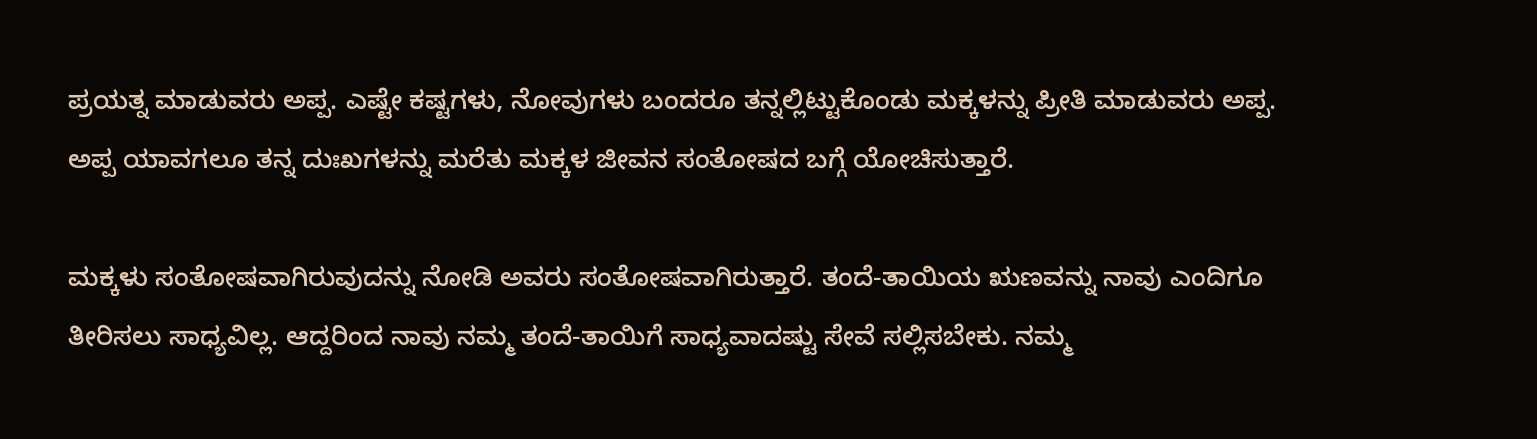ಪ್ರಯತ್ನ ಮಾಡುವರು ಅಪ್ಪ. ಎಷ್ಟೇ ಕಷ್ಟಗಳು, ನೋವುಗಳು ಬಂದರೂ ತನ್ನಲ್ಲಿಟ್ಟುಕೊಂಡು ಮಕ್ಕಳನ್ನು ಪ್ರೀತಿ ಮಾಡುವರು ಅಪ್ಪ. ಅಪ್ಪ ಯಾವಗಲೂ ತನ್ನ ದುಃಖಗಳನ್ನು ಮರೆತು ಮಕ್ಕಳ ಜೀವನ ಸಂತೋಷದ ಬಗ್ಗೆ ಯೋಚಿಸುತ್ತಾರೆ.

ಮಕ್ಕಳು ಸಂತೋಷವಾಗಿರುವುದನ್ನು ನೋಡಿ ಅವರು ಸಂತೋಷವಾಗಿರುತ್ತಾರೆ. ತಂದೆ-ತಾಯಿಯ ಋಣವನ್ನು ನಾವು ಎಂದಿಗೂ ತೀರಿಸಲು ಸಾಧ್ಯವಿಲ್ಲ. ಆದ್ದರಿಂದ ನಾವು ನಮ್ಮ ತಂದೆ-ತಾಯಿಗೆ ಸಾಧ್ಯವಾದಷ್ಟು ಸೇವೆ ಸಲ್ಲಿಸಬೇಕು. ನಮ್ಮ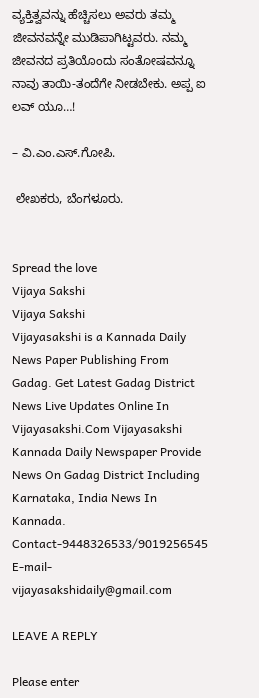ವ್ಯಕ್ತಿತ್ವವನ್ನು ಹೆಚ್ಚಿಸಲು ಅವರು ತಮ್ಮ ಜೀವನವನ್ನೇ ಮುಡಿಪಾಗಿಟ್ಟವರು. ನಮ್ಮ ಜೀವನದ ಪ್ರತಿಯೊಂದು ಸಂತೋಷವನ್ನೂ ನಾವು ತಾಯಿ-ತಂದೆಗೇ ನೀಡಬೇಕು. ಅಪ್ಪ ಐ ಲವ್ ಯೂ…!

– ವಿ.ಎಂ.ಎಸ್.ಗೋಪಿ.

 ಲೇಖಕರು, ಬೆಂಗಳೂರು.


Spread the love
Vijaya Sakshi
Vijaya Sakshi
Vijayasakshi is a Kannada Daily News Paper Publishing From Gadag. Get Latest Gadag District News Live Updates Online In Vijayasakshi.Com Vijayasakshi Kannada Daily Newspaper Provide News On Gadag District Including Karnataka, India News In Kannada. Contact-9448326533/9019256545 E-mail-vijayasakshidaily@gmail.com

LEAVE A REPLY

Please enter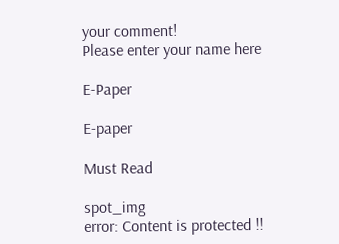your comment!
Please enter your name here

E-Paper

E-paper

Must Read

spot_img
error: Content is protected !!